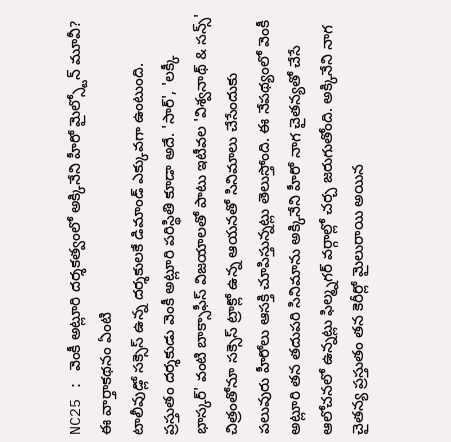NC25 : వెంకీ అట్లూరి దర్శకత్వంలో అక్కినేని హీరో మైల్స్టోన్ మూవీ?
ఈ వార్తాకథనం ఏంటి
టాలీవుడ్లో సక్సెస్ ఉన్న దర్శకులకే డిమాండ్ ఎక్కువగా ఉంటుంది. ప్రస్తుతం దర్శకుడు వెంకీ అట్లూరి పరిస్థితి కూడా అదే. 'సార్', 'లక్కీ భాస్కర్' వంటి బాక్సాఫీస్ విజయాలతో పాటు ఇటీవల 'విశ్వనాథ్ & సన్స్' చిత్రంతోనూ సక్సెస్ ట్రాక్లో ఉన్న ఆయనతో సినిమాలు చేసేందుకు పలువురు హీరోలు ఆసక్తి చూపిస్తున్నట్లు తెలుస్తోంది. ఈ నేపథ్యంలో వెంకీ అట్లూరి తన తదుపరి సినిమాను అక్కినేని హీరో నాగ చైతన్యతో చేసే ఆలోచనలో ఉన్నట్లు ఫిల్మ్నగర్ వర్గాల్లో చర్చ జరుగుతోంది. అక్కినేని నాగ చైతన్య ప్రస్తుతం తన కెరీర్లో మైలురాయి అయిన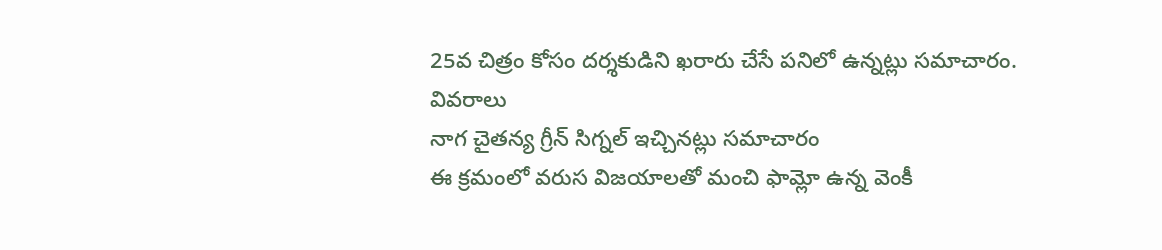25వ చిత్రం కోసం దర్శకుడిని ఖరారు చేసే పనిలో ఉన్నట్లు సమాచారం.
వివరాలు
నాగ చైతన్య గ్రీన్ సిగ్నల్ ఇచ్చినట్లు సమాచారం
ఈ క్రమంలో వరుస విజయాలతో మంచి ఫామ్లో ఉన్న వెంకీ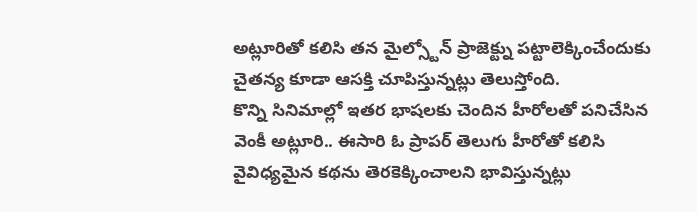అట్లూరితో కలిసి తన మైల్స్టోన్ ప్రాజెక్ట్ను పట్టాలెక్కించేందుకు చైతన్య కూడా ఆసక్తి చూపిస్తున్నట్లు తెలుస్తోంది.
కొన్ని సినిమాల్లో ఇతర భాషలకు చెందిన హీరోలతో పనిచేసిన వెంకీ అట్లూరి.. ఈసారి ఓ ప్రాపర్ తెలుగు హీరోతో కలిసి వైవిధ్యమైన కథను తెరకెక్కించాలని భావిస్తున్నట్లు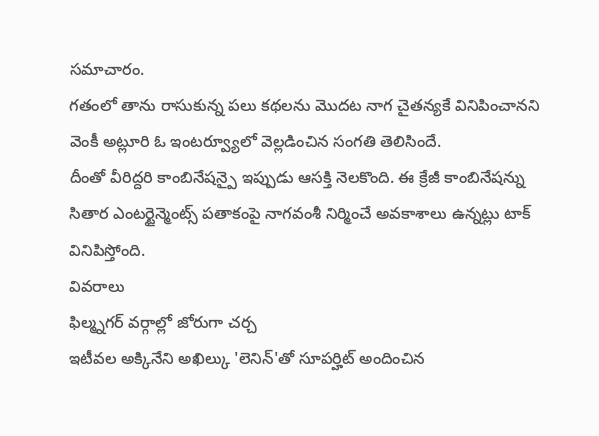సమాచారం.
గతంలో తాను రాసుకున్న పలు కథలను మొదట నాగ చైతన్యకే వినిపించానని వెంకీ అట్లూరి ఓ ఇంటర్వ్యూలో వెల్లడించిన సంగతి తెలిసిందే.
దీంతో వీరిద్దరి కాంబినేషన్పై ఇప్పుడు ఆసక్తి నెలకొంది. ఈ క్రేజీ కాంబినేషన్ను సితార ఎంటర్టైన్మెంట్స్ పతాకంపై నాగవంశీ నిర్మించే అవకాశాలు ఉన్నట్లు టాక్ వినిపిస్తోంది.
వివరాలు
ఫిల్మ్నగర్ వర్గాల్లో జోరుగా చర్చ
ఇటీవల అక్కినేని అఖిల్కు 'లెనిన్'తో సూపర్హిట్ అందించిన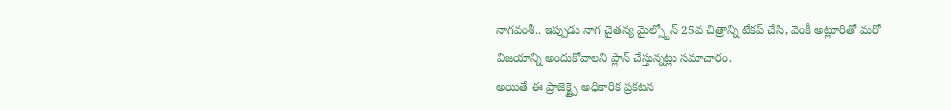నాగవంశీ.. ఇప్పుడు నాగ చైతన్య మైల్స్టోన్ 25వ చిత్రాన్ని టేకప్ చేసి, వెంకీ అట్లూరితో మరో విజయాన్ని అందుకోవాలని ప్లాన్ చేస్తున్నట్లు సమాచారం.
అయితే ఈ ప్రాజెక్ట్పై అధికారిక ప్రకటన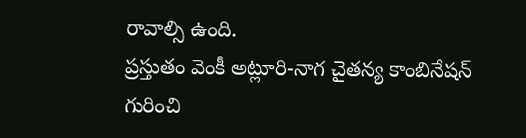రావాల్సి ఉంది.
ప్రస్తుతం వెంకీ అట్లూరి-నాగ చైతన్య కాంబినేషన్ గురించి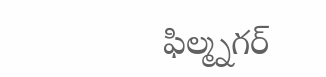ఫిల్మ్నగర్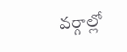వర్గాల్లో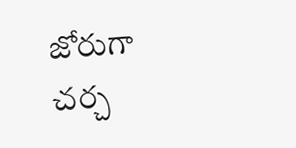జోరుగా చర్చ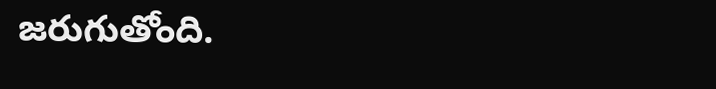జరుగుతోంది.